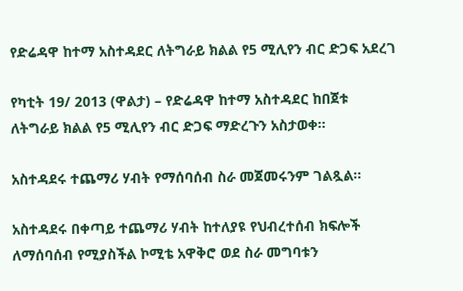የድሬዳዋ ከተማ አስተዳደር ለትግራይ ክልል የ5 ሚሊየን ብር ድጋፍ አደረገ

የካቲት 19/ 2013 (ዋልታ) – የድሬዳዋ ከተማ አስተዳደር ከበጀቱ ለትግራይ ክልል የ5 ሚሊየን ብር ድጋፍ ማድረጉን አስታወቀ፡፡

አስተዳደሩ ተጨማሪ ሃብት የማሰባሰብ ስራ መጀመሩንም ገልጿል፡፡

አስተዳደሩ በቀጣይ ተጨማሪ ሃብት ከተለያዩ የህብረተሰብ ክፍሎች ለማሰባሰብ የሚያስችል ኮሚቴ አዋቅሮ ወደ ስራ መግባቱን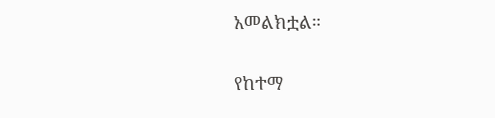አመልክቷል።

የከተማ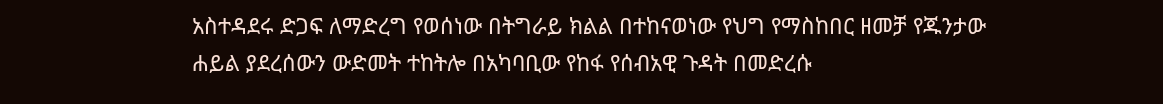አስተዳደሩ ድጋፍ ለማድረግ የወሰነው በትግራይ ክልል በተከናወነው የህግ የማስከበር ዘመቻ የጁንታው ሐይል ያደረሰውን ውድመት ተከትሎ በአካባቢው የከፋ የሰብአዊ ጉዳት በመድረሱ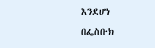እንደሆነ በፌስቡክ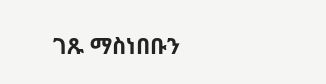ገጹ ማስነበቡን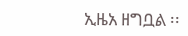ኢዜአ ዘግቧል ፡፡